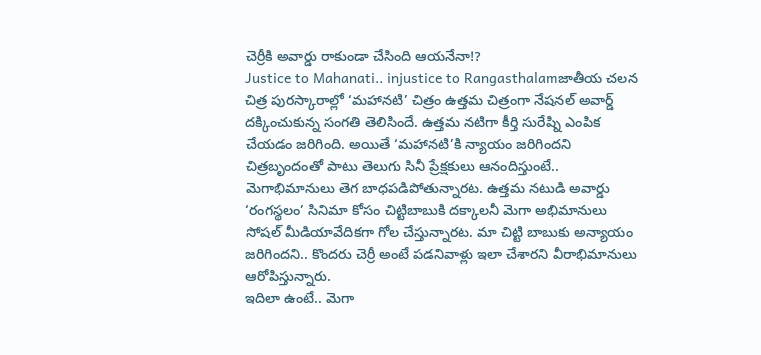చెర్రీకి అవార్డు రాకుండా చేసింది ఆయనేనా!?
Justice to Mahanati.. injustice to Rangasthalamజాతీయ చలన చిత్ర పురస్కారాల్లో ‘మహానటి’ చిత్రం ఉత్తమ చిత్రంగా నేషనల్ అవార్డ్ దక్కించుకున్న సంగతి తెలిసిందే. ఉత్తమ నటిగా కీర్తి సురేష్ని ఎంపిక చేయడం జరిగింది. అయితే ‘మహానటి’కి న్యాయం జరిగిందని చిత్రబృందంతో పాటు తెలుగు సినీ ప్రేక్షకులు ఆనందిస్తుంటే.. మెగాభిమానులు తెగ బాధపడిపోతున్నారట. ఉత్తమ నటుడి అవార్డు ‘రంగస్థలం’ సినిమా కోసం చిట్టిబాబుకి దక్కాలనీ మెగా అభిమానులు సోషల్ మీడియావేదికగా గోల చేస్తున్నారట. మా చిట్టి బాబుకు అన్యాయం జరిగిందని.. కొందరు చెర్రీ అంటే పడనివాళ్లు ఇలా చేశారని వీరాభిమానులు ఆరోపిస్తున్నారు.
ఇదిలా ఉంటే.. మెగా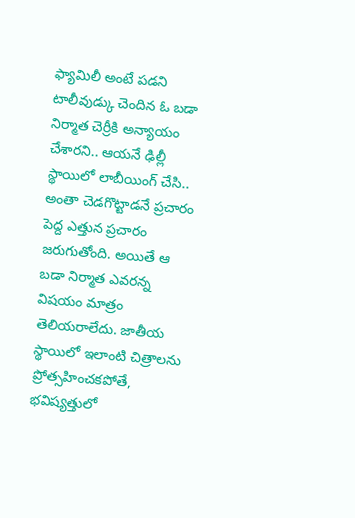ఫ్యామిలీ అంటే పడని టాలీవుడ్కు చెందిన ఓ బడా నిర్మాత చెర్రీకి అన్యాయం చేశారని.. ఆయనే ఢిల్లీ స్థాయిలో లాబీయింగ్ చేసి.. అంతా చెడగొట్టాడనే ప్రచారం పెద్ద ఎత్తున ప్రచారం జరుగుతోంది. అయితే ఆ బడా నిర్మాత ఎవరన్న విషయం మాత్రం తెలియరాలేదు. జాతీయ స్థాయిలో ఇలాంటి చిత్రాలను ప్రోత్సహించకపోతే, భవిష్యత్తులో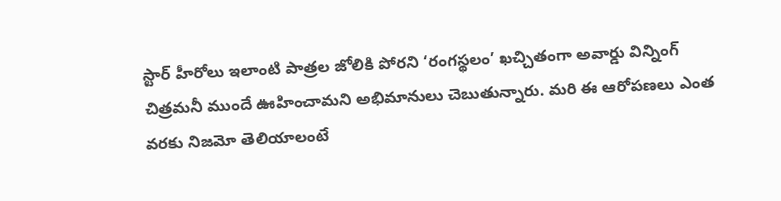స్టార్ హీరోలు ఇలాంటి పాత్రల జోలికి పోరని ‘రంగస్థలం’ ఖచ్చితంగా అవార్డు విన్నింగ్ చిత్రమనీ ముందే ఊహించామని అభిమానులు చెబుతున్నారు. మరి ఈ ఆరోపణలు ఎంత వరకు నిజమో తెలియాలంటే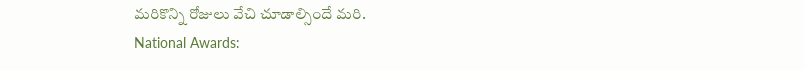మరికొన్ని రోజులు వేచి చూడాల్సిందే మరి.
National Awards: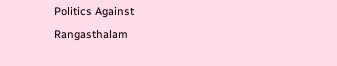Politics Against Rangasthalam